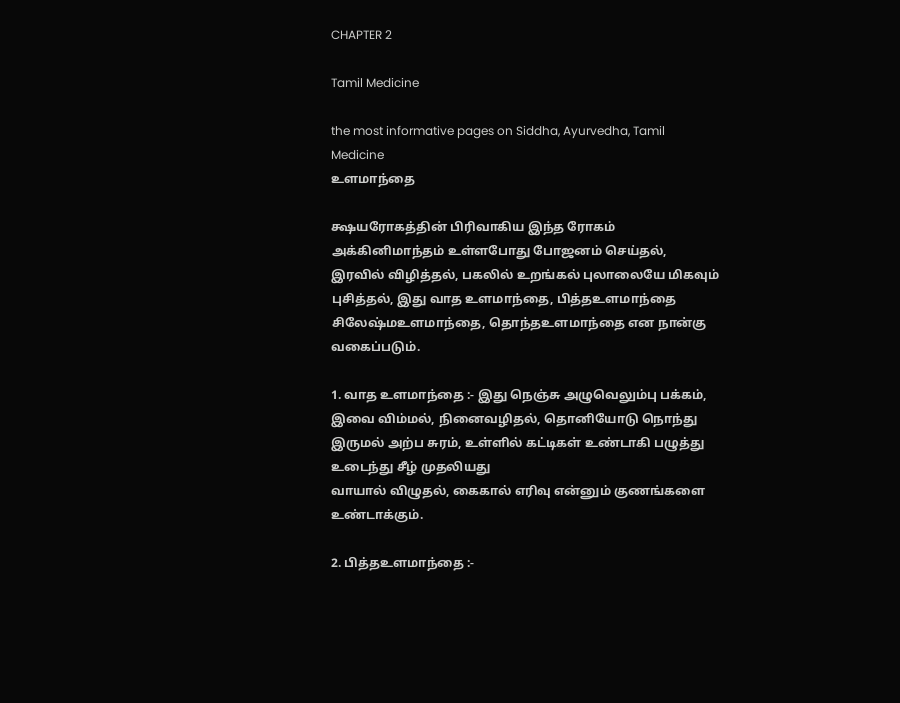CHAPTER 2

Tamil Medicine

the most informative pages on Siddha, Ayurvedha, Tamil Medicine
உளமாந்தை

க்ஷயரோகத்தின் பிரிவாகிய இந்த ரோகம் அக்கினிமாந்தம் உள்ளபோது போஜனம் செய்தல், இரவில் விழித்தல், பகலில் உறங்கல் புலாலையே மிகவும் புசித்தல், இது வாத உளமாந்தை, பித்தஉளமாந்தை
சிலேஷ்மஉளமாந்தை, தொந்தஉளமாந்தை என நான்கு வகைப்படும்.

1. வாத உளமாந்தை :- இது நெஞ்சு அழுவெலும்பு பக்கம், இவை விம்மல், நினைவழிதல், தொனியோடு நொந்து இருமல் அற்ப சுரம், உள்ளில் கட்டிகள் உண்டாகி பழுத்து உடைந்து சீழ் முதலியது
வாயால் விழுதல், கைகால் எரிவு என்னும் குணங்களை உண்டாக்கும்.

2. பித்தஉளமாந்தை :-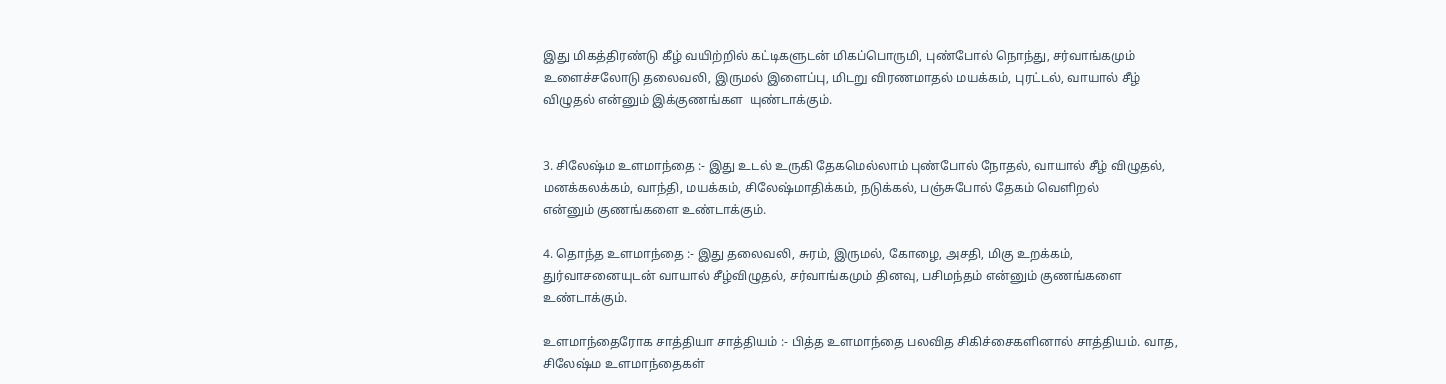இது மிகத்திரண்டு கீழ் வயிற்றில் கட்டிகளுடன் மிகப்பொருமி, புண்போல் நொந்து, சர்வாங்கமும்
உளைச்சலோடு தலைவலி, இருமல் இளைப்பு, மிடறு விரணமாதல் மயக்கம், புரட்டல், வாயால் சீழ் விழுதல் என்னும் இக்குணங்கள  யுண்டாக்கும்.


3. சிலேஷ்ம உளமாந்தை :- இது உடல் உருகி தேகமெல்லாம் புண்போல் நோதல், வாயால் சீழ் விழுதல், மனக்கலக்கம், வாந்தி, மயக்கம், சிலேஷ்மாதிக்கம், நடுக்கல், பஞ்சுபோல் தேகம் வெளிறல்
என்னும் குணங்களை உண்டாக்கும்.

4. தொந்த உளமாந்தை :- இது தலைவலி, சுரம், இருமல், கோழை, அசதி, மிகு உறக்கம், துர்வாசனையுடன் வாயால் சீழ்விழுதல், சர்வாங்கமும் தினவு, பசிமந்தம் என்னும் குணங்களை உண்டாக்கும்.

உளமாந்தைரோக சாத்தியா சாத்தியம் :- பித்த உளமாந்தை பலவித சிகிச்சைகளினால் சாத்தியம். வாத, சிலேஷ்ம உளமாந்தைகள்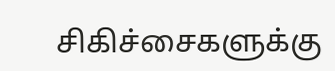சிகிச்சைகளுக்கு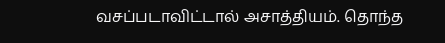வசப்படாவிட்டால் அசாத்தியம். தொந்த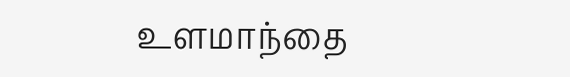உளமாந்தை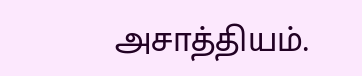அசாத்தியம்.